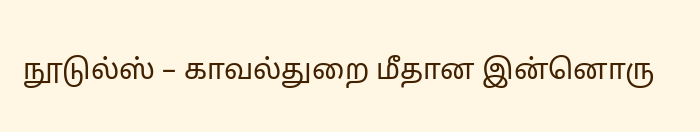நூடுல்ஸ் – காவல்துறை மீதான இன்னொரு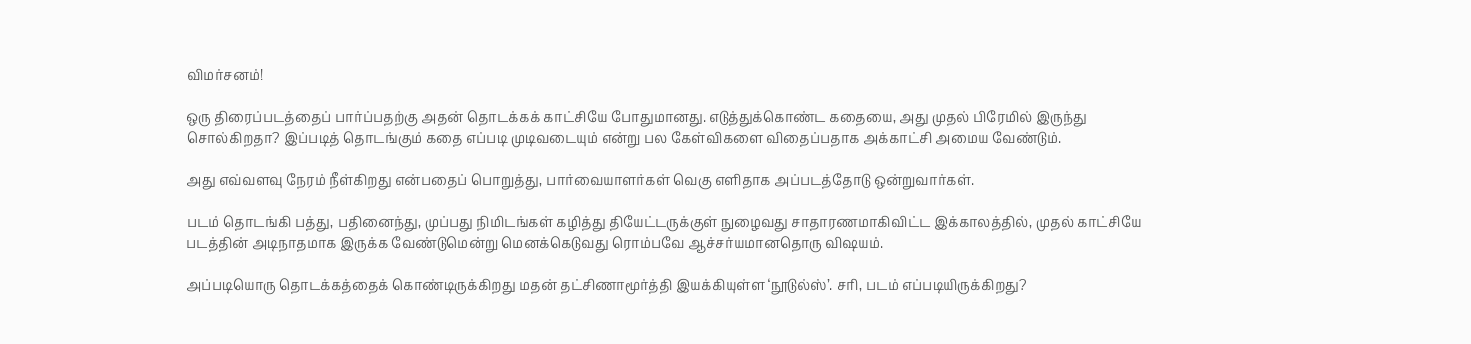விமர்சனம்!

ஒரு திரைப்படத்தைப் பார்ப்பதற்கு அதன் தொடக்கக் காட்சியே போதுமானது. எடுத்துக்கொண்ட கதையை, அது முதல் பிரேமில் இருந்து சொல்கிறதா? இப்படித் தொடங்கும் கதை எப்படி முடிவடையும் என்று பல கேள்விகளை விதைப்பதாக அக்காட்சி அமைய வேண்டும்.

அது எவ்வளவு நேரம் நீள்கிறது என்பதைப் பொறுத்து, பார்வையாளர்கள் வெகு எளிதாக அப்படத்தோடு ஒன்றுவார்கள்.

படம் தொடங்கி பத்து, பதினைந்து, முப்பது நிமிடங்கள் கழித்து தியேட்டருக்குள் நுழைவது சாதாரணமாகிவிட்ட இக்காலத்தில், முதல் காட்சியே படத்தின் அடிநாதமாக இருக்க வேண்டுமென்று மெனக்கெடுவது ரொம்பவே ஆச்சர்யமானதொரு விஷயம்.

அப்படியொரு தொடக்கத்தைக் கொண்டிருக்கிறது மதன் தட்சிணாமூர்த்தி இயக்கியுள்ள ‘நூடுல்ஸ்’. சரி, படம் எப்படியிருக்கிறது?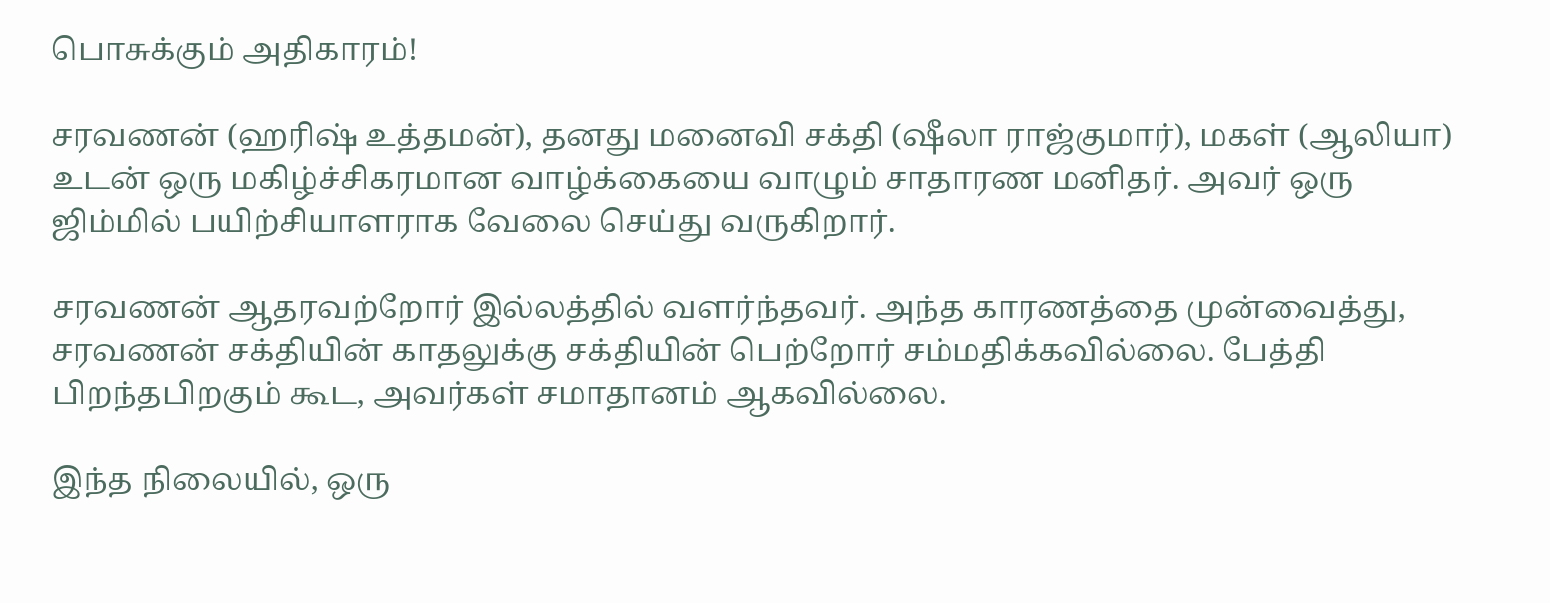பொசுக்கும் அதிகாரம்!

சரவணன் (ஹரிஷ் உத்தமன்), தனது மனைவி சக்தி (ஷீலா ராஜ்குமார்), மகள் (ஆலியா) உடன் ஒரு மகிழ்ச்சிகரமான வாழ்க்கையை வாழும் சாதாரண மனிதர். அவர் ஒரு ஜிம்மில் பயிற்சியாளராக வேலை செய்து வருகிறார்.

சரவணன் ஆதரவற்றோர் இல்லத்தில் வளர்ந்தவர். அந்த காரணத்தை முன்வைத்து, சரவணன் சக்தியின் காதலுக்கு சக்தியின் பெற்றோர் சம்மதிக்கவில்லை. பேத்தி பிறந்தபிறகும் கூட, அவர்கள் சமாதானம் ஆகவில்லை.

இந்த நிலையில், ஒரு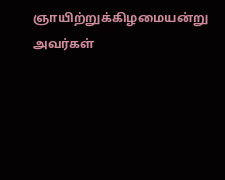ஞாயிற்றுக்கிழமையன்று அவர்கள்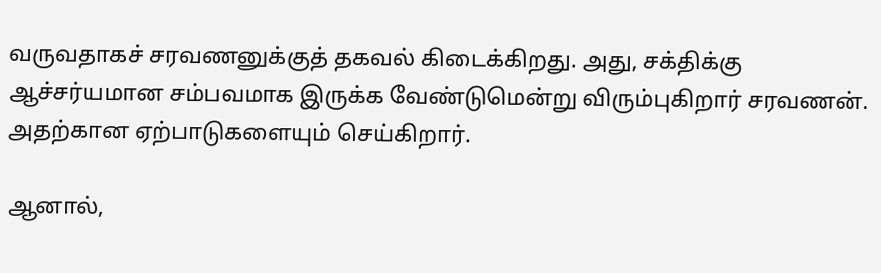வருவதாகச் சரவணனுக்குத் தகவல் கிடைக்கிறது. அது, சக்திக்கு ஆச்சர்யமான சம்பவமாக இருக்க வேண்டுமென்று விரும்புகிறார் சரவணன். அதற்கான ஏற்பாடுகளையும் செய்கிறார்.

ஆனால்,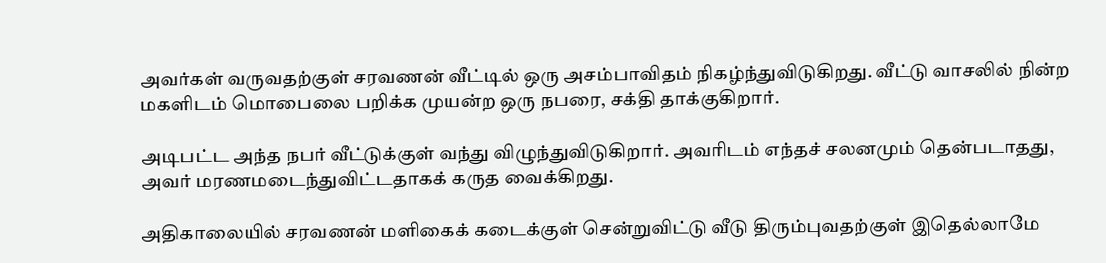அவர்கள் வருவதற்குள் சரவணன் வீட்டில் ஒரு அசம்பாவிதம் நிகழ்ந்துவிடுகிறது. வீட்டு வாசலில் நின்ற மகளிடம் மொபைலை பறிக்க முயன்ற ஒரு நபரை, சக்தி தாக்குகிறார்.

அடிபட்ட அந்த நபர் வீட்டுக்குள் வந்து விழுந்துவிடுகிறார். அவரிடம் எந்தச் சலனமும் தென்படாதது, அவர் மரணமடைந்துவிட்டதாகக் கருத வைக்கிறது.

அதிகாலையில் சரவணன் மளிகைக் கடைக்குள் சென்றுவிட்டு வீடு திரும்புவதற்குள் இதெல்லாமே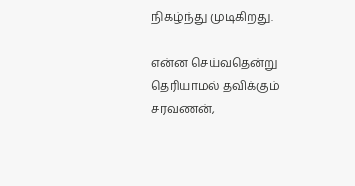நிகழ்ந்து முடிகிறது.

என்ன செய்வதென்று தெரியாமல் தவிக்கும் சரவணன்,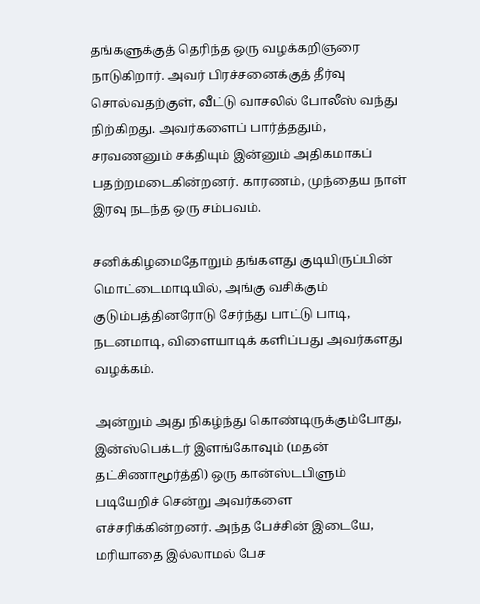தங்களுக்குத் தெரிந்த ஒரு வழக்கறிஞரை நாடுகிறார். அவர் பிரச்சனைக்குத் தீர்வு சொல்வதற்குள், வீட்டு வாசலில் போலீஸ் வந்து நிற்கிறது. அவர்களைப் பார்த்ததும், சரவணனும் சக்தியும் இன்னும் அதிகமாகப் பதற்றமடைகின்றனர். காரணம், முந்தைய நாள் இரவு நடந்த ஒரு சம்பவம்.

சனிக்கிழமைதோறும் தங்களது குடியிருப்பின் மொட்டைமாடியில், அங்கு வசிக்கும் குடும்பத்தினரோடு சேர்ந்து பாட்டு பாடி, நடனமாடி, விளையாடிக் களிப்பது அவர்களது வழக்கம்.

அன்றும் அது நிகழ்ந்து கொண்டிருக்கும்போது, இன்ஸ்பெக்டர் இளங்கோவும் (மதன் தட்சிணாமூர்த்தி) ஒரு கான்ஸ்டபிளும் படியேறிச் சென்று அவர்களை எச்சரிக்கின்றனர். அந்த பேச்சின் இடையே, மரியாதை இல்லாமல் பேச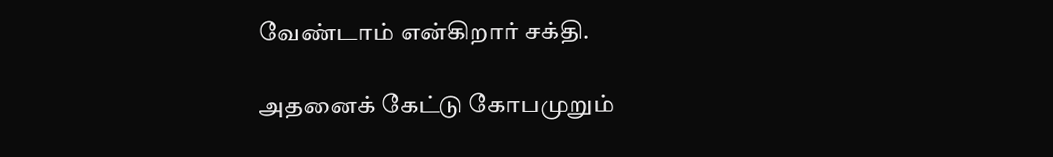வேண்டாம் என்கிறார் சக்தி.

அதனைக் கேட்டு கோபமுறும்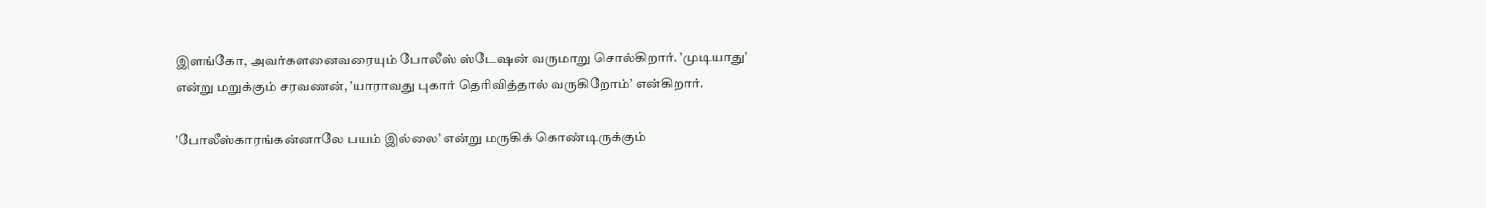இளங்கோ, அவர்களனைவரையும் போலீஸ் ஸ்டேஷன் வருமாறு சொல்கிறார். ’முடியாது’ என்று மறுக்கும் சரவணன், ’யாராவது புகார் தெரிவித்தால் வருகிறோம்’ என்கிறார்.

’போலீஸ்காரங்கன்னாலே பயம் இல்லை’ என்று மருகிக் கொண்டிருக்கும்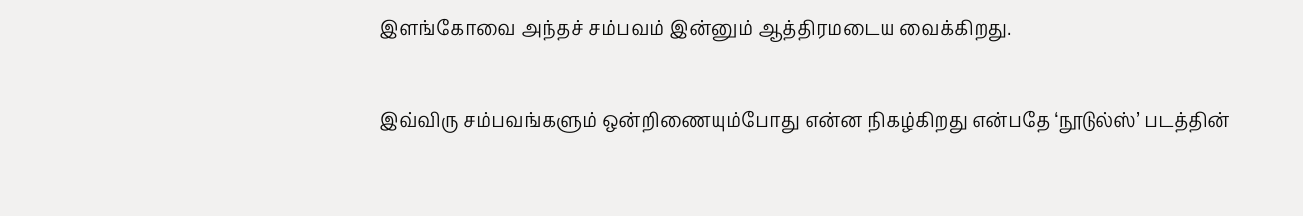இளங்கோவை அந்தச் சம்பவம் இன்னும் ஆத்திரமடைய வைக்கிறது.

இவ்விரு சம்பவங்களும் ஒன்றிணையும்போது என்ன நிகழ்கிறது என்பதே ‘நூடுல்ஸ்’ படத்தின்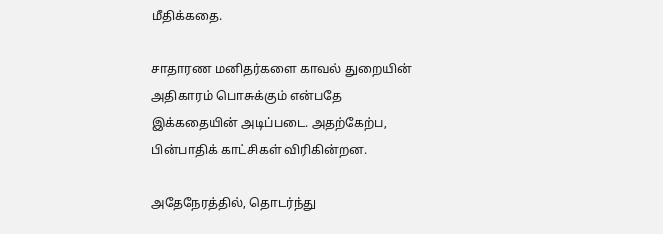மீதிக்கதை.

சாதாரண மனிதர்களை காவல் துறையின் அதிகாரம் பொசுக்கும் என்பதே இக்கதையின் அடிப்படை. அதற்கேற்ப, பின்பாதிக் காட்சிகள் விரிகின்றன.

அதேநேரத்தில், தொடர்ந்து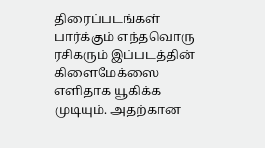திரைப்படங்கள் பார்க்கும் எந்தவொரு ரசிகரும் இப்படத்தின் கிளைமேக்ஸை எளிதாக யூகிக்க முடியும். அதற்கான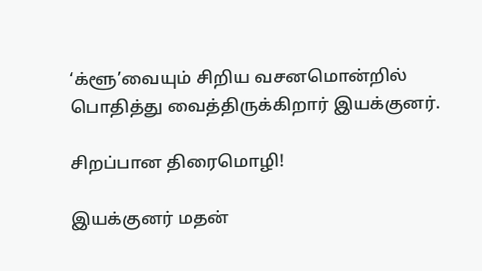‘க்ளூ’வையும் சிறிய வசனமொன்றில் பொதித்து வைத்திருக்கிறார் இயக்குனர்.

சிறப்பான திரைமொழி!

இயக்குனர் மதன்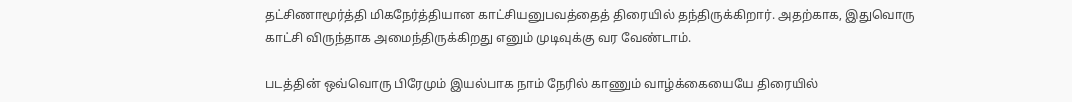தட்சிணாமூர்த்தி மிகநேர்த்தியான காட்சியனுபவத்தைத் திரையில் தந்திருக்கிறார். அதற்காக, இதுவொரு காட்சி விருந்தாக அமைந்திருக்கிறது எனும் முடிவுக்கு வர வேண்டாம்.

படத்தின் ஒவ்வொரு பிரேமும் இயல்பாக நாம் நேரில் காணும் வாழ்க்கையையே திரையில்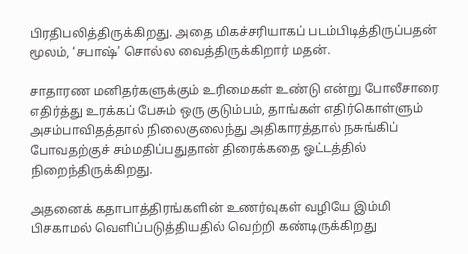பிரதிபலித்திருக்கிறது. அதை மிகச்சரியாகப் படம்பிடித்திருப்பதன் மூலம், ‘சபாஷ்’ சொல்ல வைத்திருக்கிறார் மதன்.

சாதாரண மனிதர்களுக்கும் உரிமைகள் உண்டு என்று போலீசாரை எதிர்த்து உரக்கப் பேசும் ஒரு குடும்பம், தாங்கள் எதிர்கொள்ளும் அசம்பாவிதத்தால் நிலைகுலைந்து அதிகாரத்தால் நசுங்கிப் போவதற்குச் சம்மதிப்பதுதான் திரைக்கதை ஓட்டத்தில் நிறைந்திருக்கிறது.

அதனைக் கதாபாத்திரங்களின் உணர்வுகள் வழியே இம்மி பிசகாமல் வெளிப்படுத்தியதில் வெற்றி கண்டிருக்கிறது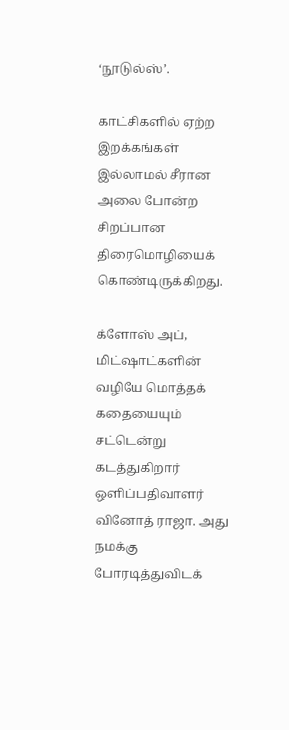‘நூடுல்ஸ்’.

காட்சிகளில் ஏற்ற இறக்கங்கள் இல்லாமல் சீரான அலை போன்ற சிறப்பான திரைமொழியைக் கொண்டிருக்கிறது.

க்ளோஸ் அப், மிட்ஷாட்களின் வழியே மொத்தக் கதையையும் சட்டென்று கடத்துகிறார் ஒளிப்பதிவாளர் வினோத் ராஜா. அது நமக்கு போரடித்துவிடக்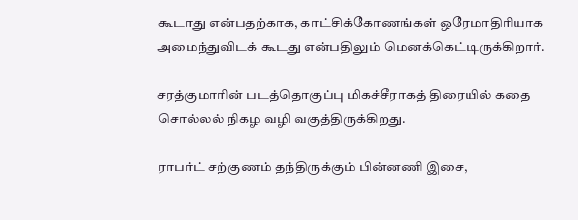கூடாது என்பதற்காக, காட்சிக்கோணங்கள் ஒரேமாதிரியாக அமைந்துவிடக் கூடது என்பதிலும் மெனக்கெட்டிருக்கிறார்.

சரத்குமாரின் படத்தொகுப்பு மிகச்சீராகத் திரையில் கதை சொல்லல் நிகழ வழி வகுத்திருக்கிறது.

ராபர்ட் சற்குணம் தந்திருக்கும் பின்னணி இசை,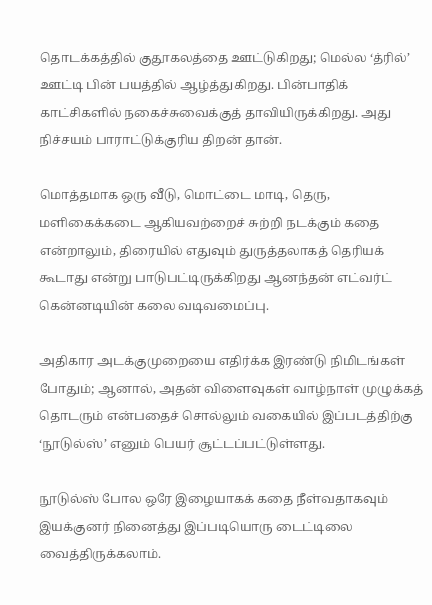தொடக்கத்தில் குதூகலத்தை ஊட்டுகிறது; மெல்ல ‘த்ரில்’ ஊட்டி பின் பயத்தில் ஆழ்த்துகிறது. பின்பாதிக் காட்சிகளில் நகைச்சுவைக்குத் தாவியிருக்கிறது. அது நிச்சயம் பாராட்டுக்குரிய திறன் தான்.

மொத்தமாக ஒரு வீடு, மொட்டை மாடி, தெரு, மளிகைக்கடை ஆகியவற்றைச் சுற்றி நடக்கும் கதை என்றாலும், திரையில் எதுவும் துருத்தலாகத் தெரியக் கூடாது என்று பாடுபட்டிருக்கிறது ஆனந்தன் எட்வர்ட் கென்னடியின் கலை வடிவமைப்பு.

அதிகார அடக்குமுறையை எதிர்க்க இரண்டு நிமிடங்கள் போதும்; ஆனால், அதன் விளைவுகள் வாழ்நாள் முழுக்கத் தொடரும் என்பதைச் சொல்லும் வகையில் இப்படத்திற்கு ‘நூடுல்ஸ்’ எனும் பெயர் சூட்டப்பட்டுள்ளது.

நூடுல்ஸ் போல ஒரே இழையாகக் கதை நீள்வதாகவும் இயக்குனர் நினைத்து இப்படியொரு டைட்டிலை வைத்திருக்கலாம்.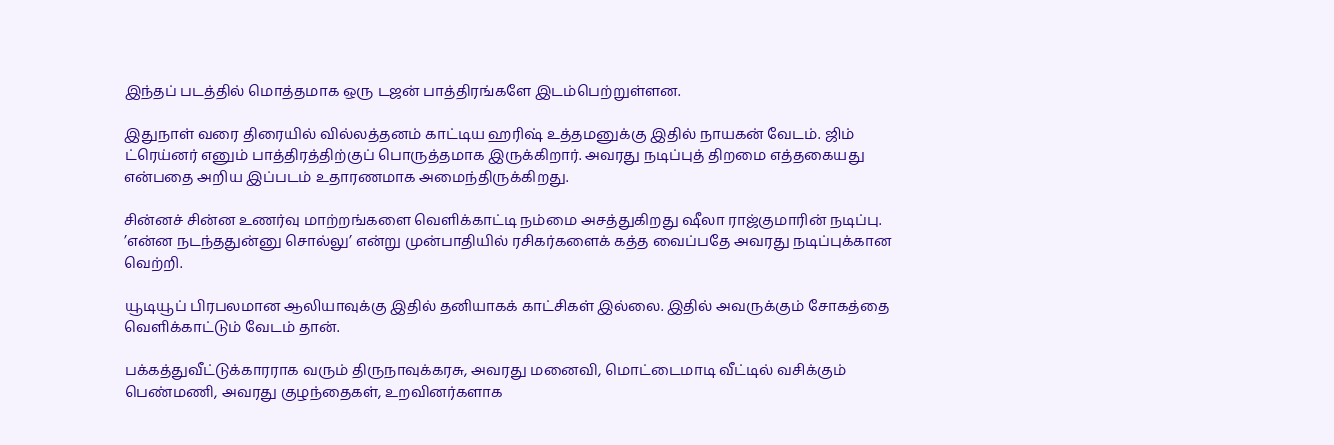இந்தப் படத்தில் மொத்தமாக ஒரு டஜன் பாத்திரங்களே இடம்பெற்றுள்ளன.

இதுநாள் வரை திரையில் வில்லத்தனம் காட்டிய ஹரிஷ் உத்தமனுக்கு இதில் நாயகன் வேடம். ஜிம் ட்ரெய்னர் எனும் பாத்திரத்திற்குப் பொருத்தமாக இருக்கிறார். அவரது நடிப்புத் திறமை எத்தகையது என்பதை அறிய இப்படம் உதாரணமாக அமைந்திருக்கிறது.

சின்னச் சின்ன உணர்வு மாற்றங்களை வெளிக்காட்டி நம்மை அசத்துகிறது ஷீலா ராஜ்குமாரின் நடிப்பு. ’என்ன நடந்ததுன்னு சொல்லு’ என்று முன்பாதியில் ரசிகர்களைக் கத்த வைப்பதே அவரது நடிப்புக்கான வெற்றி.

யூடியூப் பிரபலமான ஆலியாவுக்கு இதில் தனியாகக் காட்சிகள் இல்லை. இதில் அவருக்கும் சோகத்தை வெளிக்காட்டும் வேடம் தான்.

பக்கத்துவீட்டுக்காரராக வரும் திருநாவுக்கரசு, அவரது மனைவி, மொட்டைமாடி வீட்டில் வசிக்கும் பெண்மணி, அவரது குழந்தைகள், உறவினர்களாக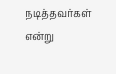நடித்தவர்கள் என்று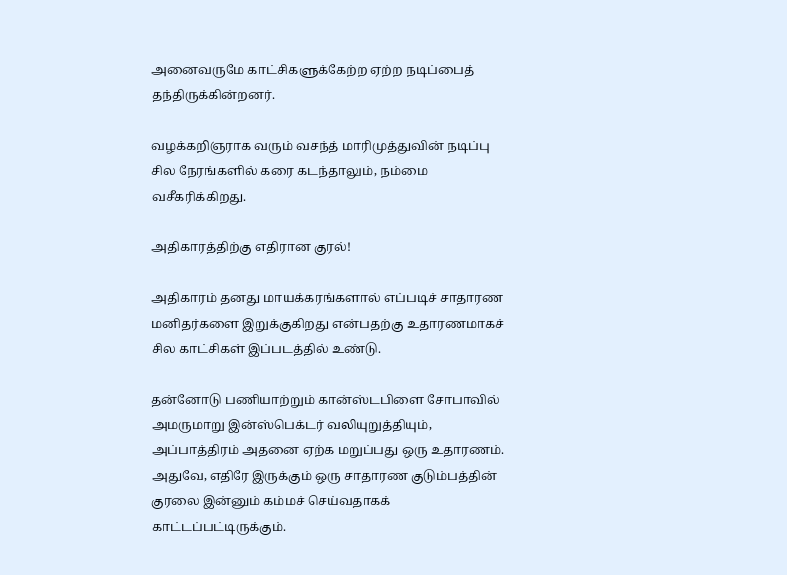அனைவருமே காட்சிகளுக்கேற்ற ஏற்ற நடிப்பைத் தந்திருக்கின்றனர்.

வழக்கறிஞராக வரும் வசந்த் மாரிமுத்துவின் நடிப்பு சில நேரங்களில் கரை கடந்தாலும், நம்மை வசீகரிக்கிறது.

அதிகாரத்திற்கு எதிரான குரல்!

அதிகாரம் தனது மாயக்கரங்களால் எப்படிச் சாதாரண மனிதர்களை இறுக்குகிறது என்பதற்கு உதாரணமாகச் சில காட்சிகள் இப்படத்தில் உண்டு.

தன்னோடு பணியாற்றும் கான்ஸ்டபிளை சோபாவில் அமருமாறு இன்ஸ்பெக்டர் வலியுறுத்தியும், அப்பாத்திரம் அதனை ஏற்க மறுப்பது ஒரு உதாரணம். அதுவே, எதிரே இருக்கும் ஒரு சாதாரண குடும்பத்தின் குரலை இன்னும் கம்மச் செய்வதாகக் காட்டப்பட்டிருக்கும்.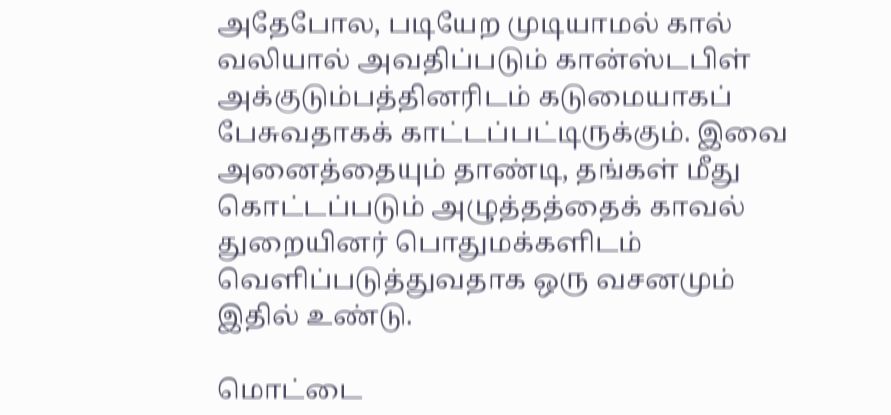அதேபோல, படியேற முடியாமல் கால் வலியால் அவதிப்படும் கான்ஸ்டபிள் அக்குடும்பத்தினரிடம் கடுமையாகப் பேசுவதாகக் காட்டப்பட்டிருக்கும். இவை அனைத்தையும் தாண்டி, தங்கள் மீது கொட்டப்படும் அழுத்தத்தைக் காவல் துறையினர் பொதுமக்களிடம் வெளிப்படுத்துவதாக ஒரு வசனமும் இதில் உண்டு.

மொட்டை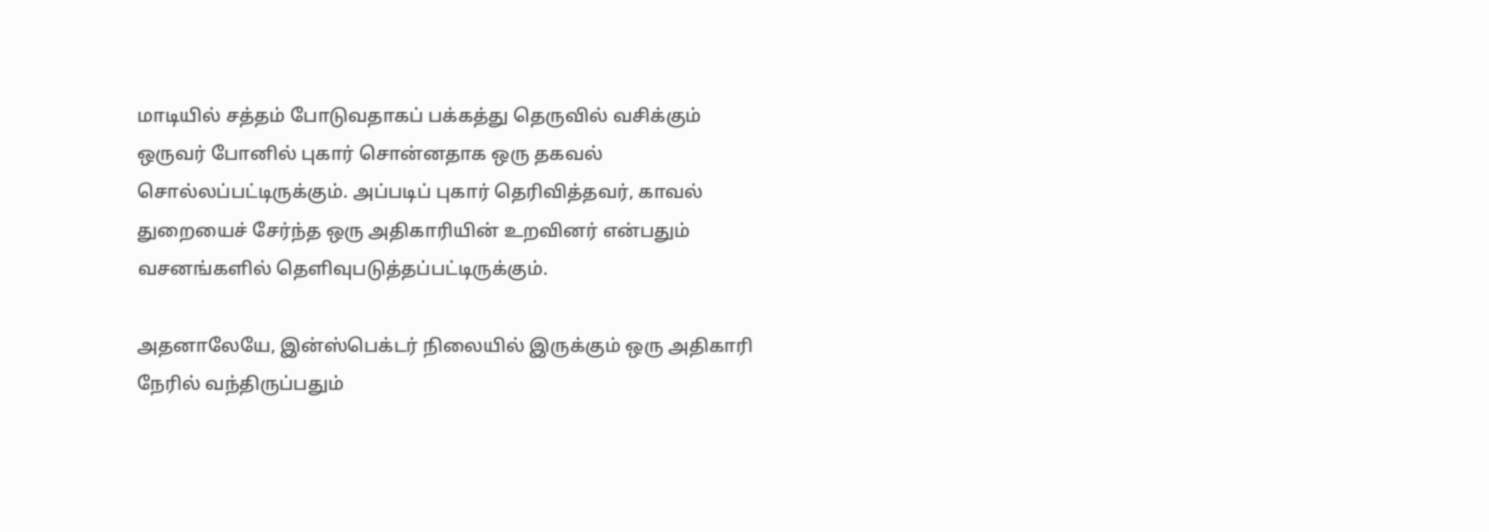மாடியில் சத்தம் போடுவதாகப் பக்கத்து தெருவில் வசிக்கும் ஒருவர் போனில் புகார் சொன்னதாக ஒரு தகவல் சொல்லப்பட்டிருக்கும். அப்படிப் புகார் தெரிவித்தவர், காவல் துறையைச் சேர்ந்த ஒரு அதிகாரியின் உறவினர் என்பதும் வசனங்களில் தெளிவுபடுத்தப்பட்டிருக்கும்.

அதனாலேயே, இன்ஸ்பெக்டர் நிலையில் இருக்கும் ஒரு அதிகாரி நேரில் வந்திருப்பதும்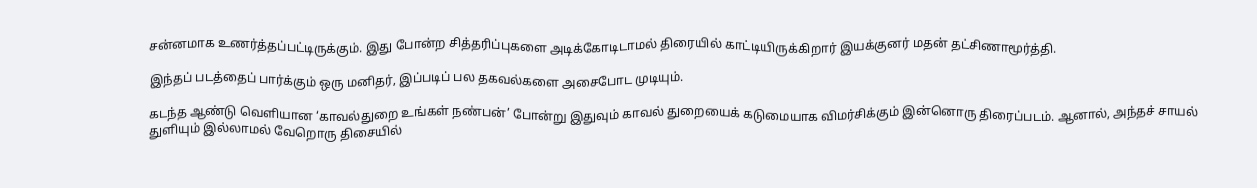சன்னமாக உணர்த்தப்பட்டிருக்கும். இது போன்ற சித்தரிப்புகளை அடிக்கோடிடாமல் திரையில் காட்டியிருக்கிறார் இயக்குனர் மதன் தட்சிணாமூர்த்தி.

இந்தப் படத்தைப் பார்க்கும் ஒரு மனிதர், இப்படிப் பல தகவல்களை அசைபோட முடியும்.

கடந்த ஆண்டு வெளியான ‘காவல்துறை உங்கள் நண்பன்’ போன்று இதுவும் காவல் துறையைக் கடுமையாக விமர்சிக்கும் இன்னொரு திரைப்படம். ஆனால், அந்தச் சாயல் துளியும் இல்லாமல் வேறொரு திசையில்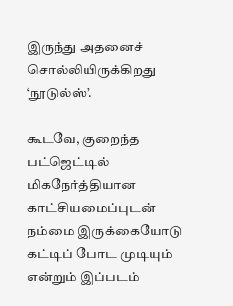இருந்து அதனைச் சொல்லியிருக்கிறது ‘நூடுல்ஸ்’.

கூடவே, குறைந்த பட்ஜெட்டில் மிகநேர்த்தியான காட்சியமைப்புடன் நம்மை இருக்கையோடு கட்டிப் போட முடியும் என்றும் இப்படம்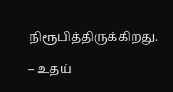நிரூபித்திருக்கிறது.

– உதய்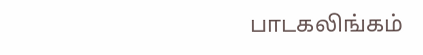பாடகலிங்கம்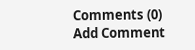Comments (0)
Add Comment